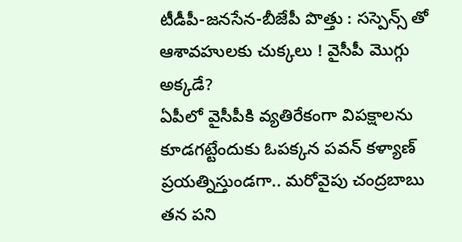టీడీపీ-జనసేన-బీజేపీ పొత్తు : సస్పెన్స్ తో ఆశావహులకు చుక్కలు ! వైసీపీ మొగ్గు అక్కడే?
ఏపీలో వైసీపీకి వ్యతిరేకంగా విపక్షాలను కూడగట్టేందుకు ఓపక్కన పవన్ కళ్యాణ్ ప్రయత్నిస్తుండగా.. మరోవైపు చంద్రబాబు తన పని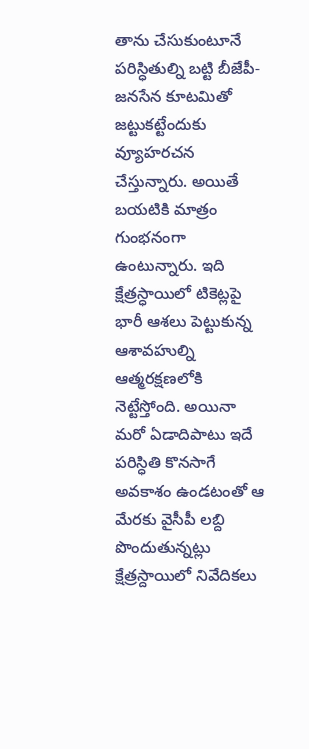తాను చేసుకుంటూనే పరిస్ధితుల్ని బట్టి బీజేపీ-జనసేన కూటమితో జట్టుకట్టేందుకు వ్యూహరచన చేస్తున్నారు. అయితే బయటికి మాత్రం గుంభనంగా ఉంటున్నారు. ఇది క్షేత్రస్ధాయిలో టికెట్లపై భారీ ఆశలు పెట్టుకున్న ఆశావహుల్ని ఆత్మరక్షణలోకి నెట్టేస్తోంది. అయినా మరో ఏడాదిపాటు ఇదే పరిస్ధితి కొనసాగే అవకాశం ఉండటంతో ఆ మేరకు వైసీపీ లబ్ది పొందుతున్నట్లు క్షేత్రస్దాయిలో నివేదికలు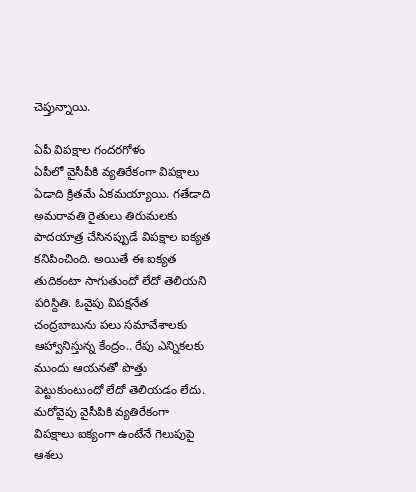చెప్తున్నాయి.

ఏపీ విపక్షాల గందరగోళం
ఏపీలో వైసీపీకి వ్యతిరేకంగా విపక్షాలు ఏడాది క్రితమే ఏకమయ్యాయి. గతేడాది అమరావతి రైతులు తిరుమలకు పాదయాత్ర చేసినప్పుడే విపక్షాల ఐక్యత కనిపించింది. అయితే ఈ ఐక్యత తుదికంటా సాగుతుందో లేదో తెలియని పరిస్దితి. ఓవైపు విపక్షనేత చంద్రబాబును పలు సమావేశాలకు ఆహ్వానిస్తున్న కేంద్రం.. రేపు ఎన్నికలకు ముందు ఆయనతో పొత్తు పెట్టుకుంటుందో లేదో తెలియడం లేదు.
మరోవైపు వైసీపికి వ్యతిరేకంగా విపక్షాలు ఐక్యంగా ఉంటేనే గెలుపుపై ఆశలు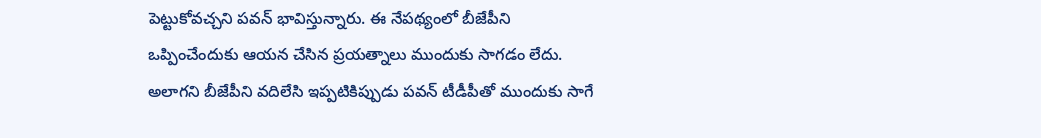పెట్టుకోవచ్చని పవన్ భావిస్తున్నారు. ఈ నేపథ్యంలో బీజేపీని ఒప్పించేందుకు ఆయన చేసిన ప్రయత్నాలు ముందుకు సాగడం లేదు. అలాగని బీజేపీని వదిలేసి ఇప్పటికిప్పుడు పవన్ టీడీపీతో ముందుకు సాగే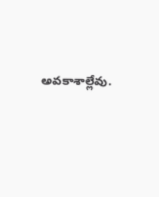అవకాశాల్లేవు.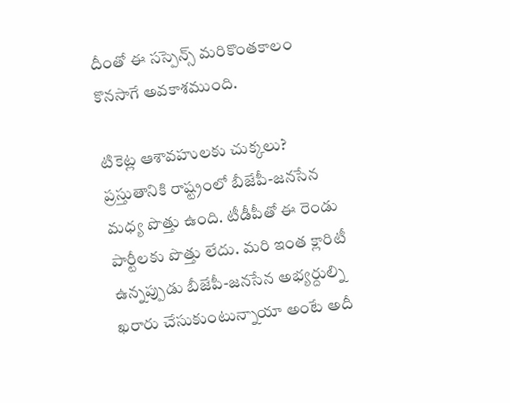దీంతో ఈ సస్పెన్స్ మరికొంతకాలం కొనసాగే అవకాశముంది.

టికెట్ల ఆశావహులకు చుక్కలు?
ప్రస్తుతానికి రాష్ట్రంలో బీజేపీ-జనసేన మధ్య పొత్తు ఉంది. టీడీపీతో ఈ రెండు పార్టీలకు పొత్తు లేదు. మరి ఇంత క్లారిటీ ఉన్నప్పుడు బీజేపీ-జనసేన అభ్యర్దుల్ని ఖరారు చేసుకుంటున్నాయా అంటే అదీ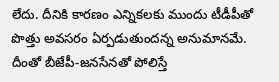లేదు. దీనికి కారణం ఎన్నికలకు ముందు టీడీపీతో పొత్తు అవసరం ఏర్పడుతుందన్న అనుమానమే. దీంతో బీజేపీ-జనసేనతో పోలిస్తే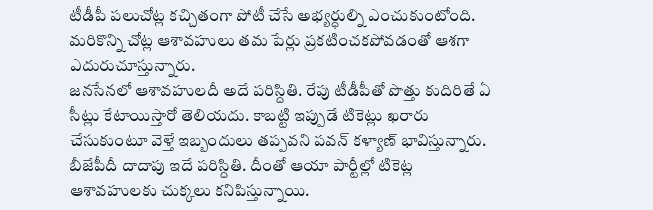టీడీపీ పలుచోట్ల కచ్చితంగా పోటీ చేసే అభ్యర్ధుల్ని ఎంచుకుంటోంది. మరికొన్ని చోట్ల ఆశావహులు తమ పేర్లు ప్రకటించకపోవడంతో ఆశగా ఎదురుచూస్తున్నారు.
జనసేనలో ఆశావహులదీ అదే పరిస్దితి. రేపు టీడీపీతో పొత్తు కుదిరితే ఏ సీట్లు కేటాయిస్తారో తెలియదు. కాబట్టి ఇప్పుడే టికెట్లు ఖరారు చేసుకుంటూ వెళ్తే ఇబ్బందులు తప్పవని పవన్ కళ్యాణ్ భావిస్తున్నారు. బీజేపీదీ దాదాపు ఇదే పరిస్దితి. దీంతో ఆయా పార్టీల్లో టికెట్ల ఆశావహులకు చుక్కలు కనిపిస్తున్నాయి.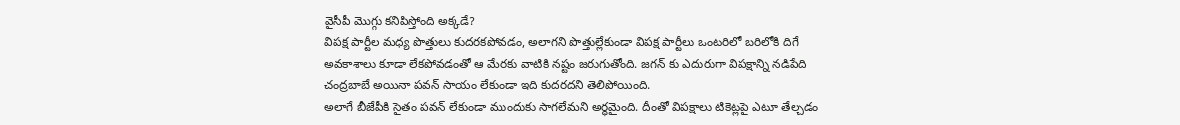వైసీపీ మొగ్గు కనిపిస్తోంది అక్కడే?
విపక్ష పార్టీల మధ్య పొత్తులు కుదరకపోవడం, అలాగని పొత్తుల్లేకుండా విపక్ష పార్టీలు ఒంటరిలో బరిలోకి దిగే అవకాశాలు కూడా లేకపోవడంతో ఆ మేరకు వాటికి నష్టం జరుగుతోంది. జగన్ కు ఎదురుగా విపక్షాన్ని నడిపేది చంద్రబాబే అయినా పవన్ సాయం లేకుండా ఇది కుదరదని తెలిపోయింది.
అలాగే బీజేపీకి సైతం పవన్ లేకుండా ముందుకు సాగలేమని అర్ధమైంది. దీంతో విపక్షాలు టికెట్లపై ఎటూ తేల్చడం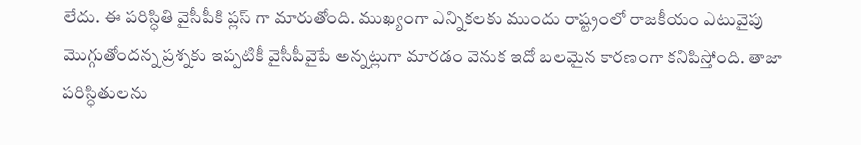లేదు. ఈ పరిస్ధితి వైసీపీకి ప్లస్ గా మారుతోంది. ముఖ్యంగా ఎన్నికలకు ముందు రాష్ట్రంలో రాజకీయం ఎటువైపు మొగ్గుతోందన్న ప్రశ్నకు ఇప్పటికీ వైసీపీవైపే అన్నట్లుగా మారడం వెనుక ఇదో బలమైన కారణంగా కనిపిస్తోంది. తాజా పరిస్ధితులను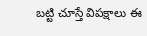బట్టి చూస్తే విపక్షాలు ఈ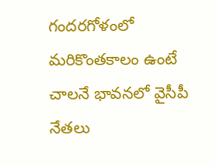గందరగోళంలో మరికొంతకాలం ఉంటే చాలనే భావనలో వైసీపీ నేతలు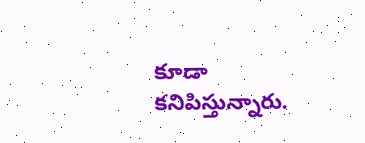కూడా కనిపిస్తున్నారు.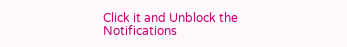Click it and Unblock the Notifications